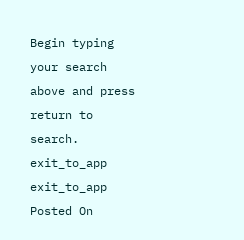Begin typing your search above and press return to search.
exit_to_app
exit_to_app
Posted On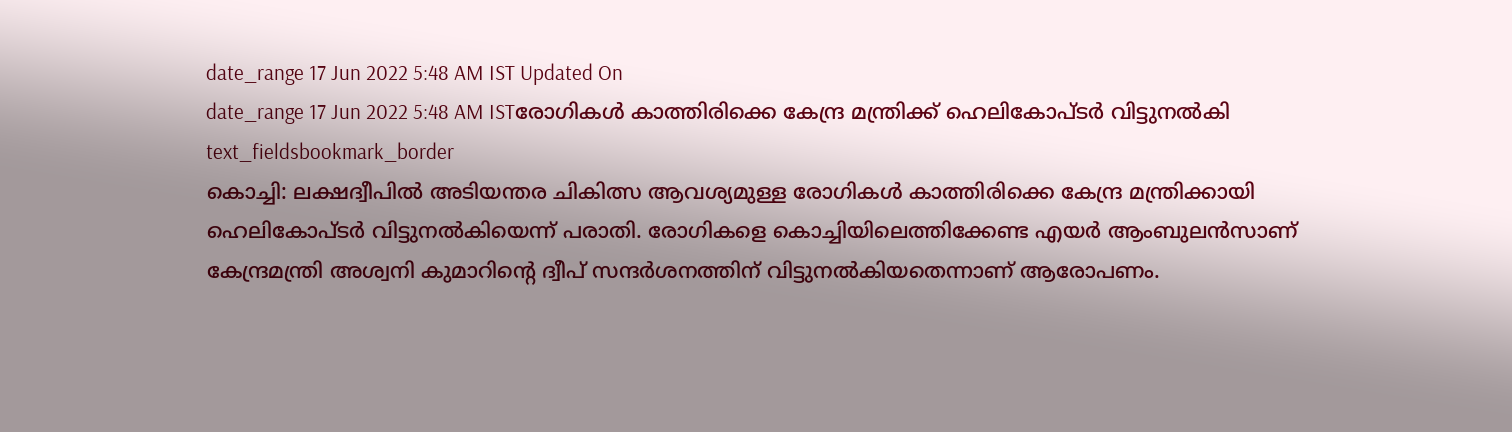date_range 17 Jun 2022 5:48 AM IST Updated On
date_range 17 Jun 2022 5:48 AM ISTരോഗികൾ കാത്തിരിക്കെ കേന്ദ്ര മന്ത്രിക്ക് ഹെലികോപ്ടർ വിട്ടുനൽകി
text_fieldsbookmark_border
കൊച്ചി: ലക്ഷദ്വീപിൽ അടിയന്തര ചികിത്സ ആവശ്യമുള്ള രോഗികൾ കാത്തിരിക്കെ കേന്ദ്ര മന്ത്രിക്കായി ഹെലികോപ്ടർ വിട്ടുനൽകിയെന്ന് പരാതി. രോഗികളെ കൊച്ചിയിലെത്തിക്കേണ്ട എയർ ആംബുലൻസാണ് കേന്ദ്രമന്ത്രി അശ്വനി കുമാറിന്റെ ദ്വീപ് സന്ദർശനത്തിന് വിട്ടുനൽകിയതെന്നാണ് ആരോപണം.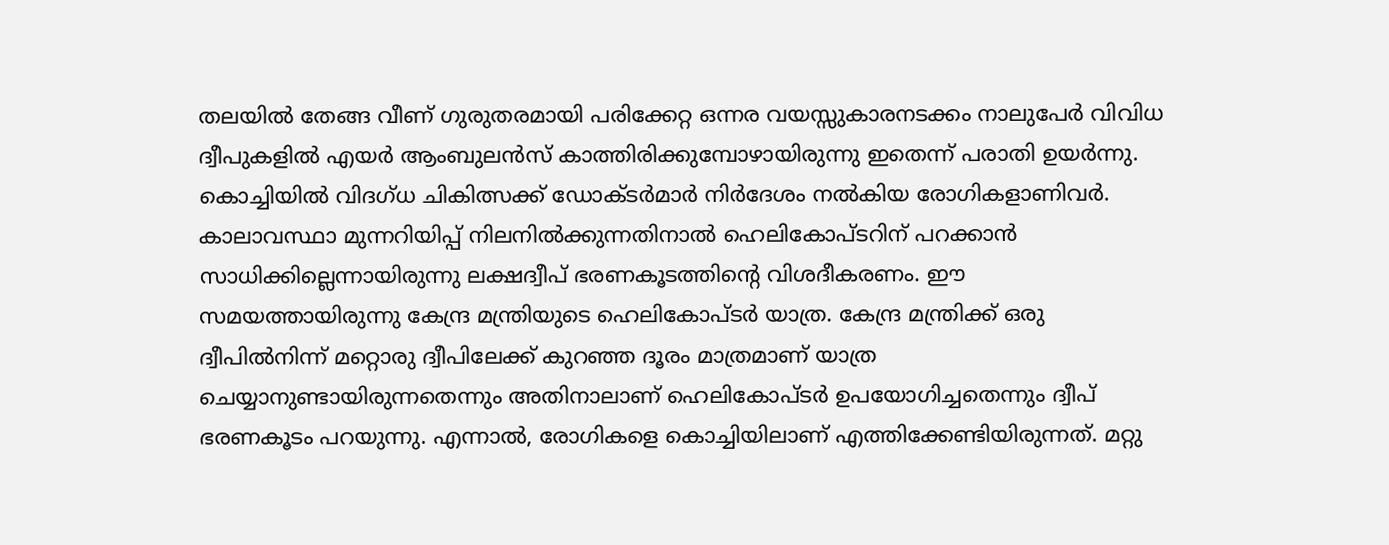തലയിൽ തേങ്ങ വീണ് ഗുരുതരമായി പരിക്കേറ്റ ഒന്നര വയസ്സുകാരനടക്കം നാലുപേർ വിവിധ ദ്വീപുകളിൽ എയർ ആംബുലൻസ് കാത്തിരിക്കുമ്പോഴായിരുന്നു ഇതെന്ന് പരാതി ഉയർന്നു. കൊച്ചിയിൽ വിദഗ്ധ ചികിത്സക്ക് ഡോക്ടർമാർ നിർദേശം നൽകിയ രോഗികളാണിവർ. കാലാവസ്ഥാ മുന്നറിയിപ്പ് നിലനിൽക്കുന്നതിനാൽ ഹെലികോപ്ടറിന് പറക്കാൻ സാധിക്കില്ലെന്നായിരുന്നു ലക്ഷദ്വീപ് ഭരണകൂടത്തിന്റെ വിശദീകരണം. ഈ സമയത്തായിരുന്നു കേന്ദ്ര മന്ത്രിയുടെ ഹെലികോപ്ടർ യാത്ര. കേന്ദ്ര മന്ത്രിക്ക് ഒരു ദ്വീപിൽനിന്ന് മറ്റൊരു ദ്വീപിലേക്ക് കുറഞ്ഞ ദൂരം മാത്രമാണ് യാത്ര ചെയ്യാനുണ്ടായിരുന്നതെന്നും അതിനാലാണ് ഹെലികോപ്ടർ ഉപയോഗിച്ചതെന്നും ദ്വീപ് ഭരണകൂടം പറയുന്നു. എന്നാൽ, രോഗികളെ കൊച്ചിയിലാണ് എത്തിക്കേണ്ടിയിരുന്നത്. മറ്റു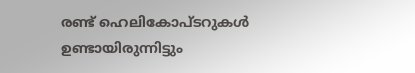രണ്ട് ഹെലികോപ്ടറുകൾ ഉണ്ടായിരുന്നിട്ടും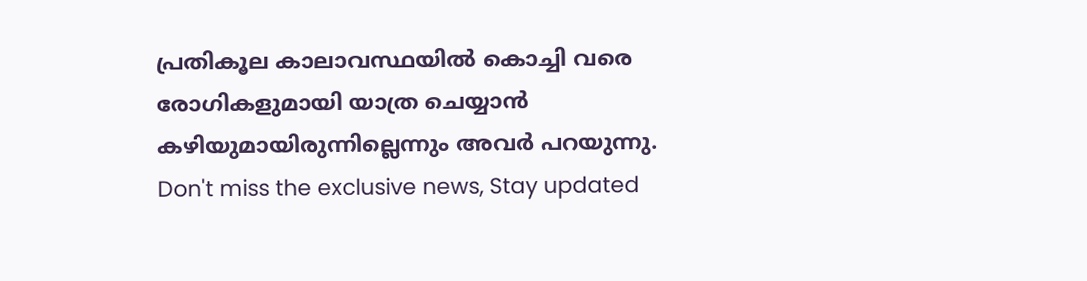പ്രതികൂല കാലാവസ്ഥയിൽ കൊച്ചി വരെ രോഗികളുമായി യാത്ര ചെയ്യാൻ കഴിയുമായിരുന്നില്ലെന്നും അവർ പറയുന്നു.
Don't miss the exclusive news, Stay updated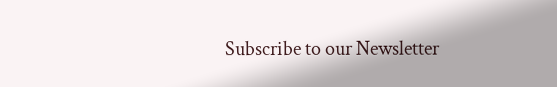Subscribe to our Newsletter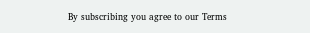By subscribing you agree to our Terms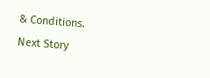& Conditions.
Next Story